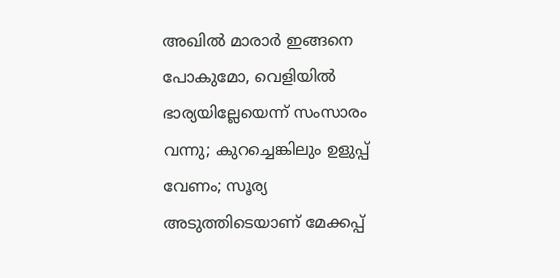അഖിൽ മാരാർ ഇങ്ങനെ പോകുമോ, വെളിയിൽ ഭാര്യയില്ലേയെന്ന് സംസാരം വന്നു; കുറച്ചെങ്കിലും ഉളുപ്പ് വേണം; സൂര്യ
അടുത്തിടെയാണ് മേക്കപ്പ്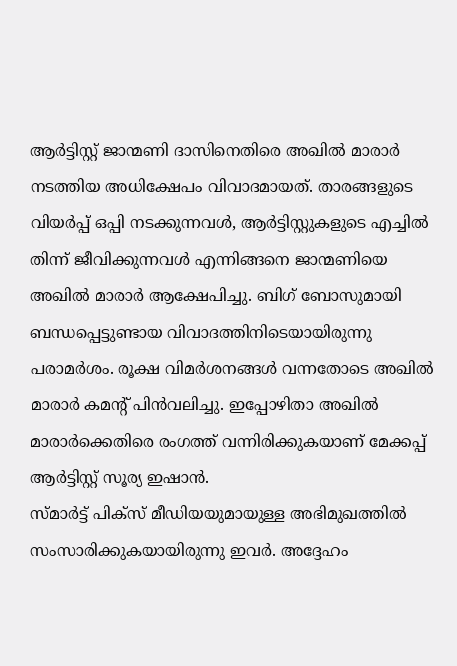ആർട്ടിസ്റ്റ് ജാന്മണി ദാസിനെതിരെ അഖിൽ മാരാർ നടത്തിയ അധിക്ഷേപം വിവാദമായത്. താരങ്ങളുടെ വിയർപ്പ് ഒപ്പി നടക്കുന്നവൾ, ആർട്ടിസ്റ്റുകളുടെ എച്ചിൽ തിന്ന് ജീവിക്കുന്നവൾ എന്നിങ്ങനെ ജാന്മണിയെ അഖിൽ മാരാർ ആക്ഷേപിച്ചു. ബിഗ് ബോസുമായി ബന്ധപ്പെട്ടുണ്ടായ വിവാദത്തിനിടെയായിരുന്നു പരാമർശം. രൂക്ഷ വിമർശനങ്ങൾ വന്നതോടെ അഖിൽ മാരാർ കമന്റ് പിൻവലിച്ചു. ഇപ്പോഴിതാ അഖിൽ മാരാർക്കെതിരെ രംഗത്ത് വന്നിരിക്കുകയാണ് മേക്കപ്പ് ആർട്ടിസ്റ്റ് സൂര്യ ഇഷാൻ.
സ്മാർട്ട് പിക്സ് മീഡിയയുമായുള്ള അഭിമുഖത്തിൽ സംസാരിക്കുകയായിരുന്നു ഇവർ. അദ്ദേഹം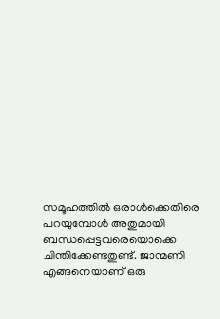സമൂഹത്തിൽ ഒരാൾക്കെതിരെ പറയുമ്പോൾ അതുമായി ബന്ധപ്പെട്ടവരെയൊക്കെ ചിന്തിക്കേണ്ടതുണ്ട്. ജാന്മണി എങ്ങനെയാണ് ഒരു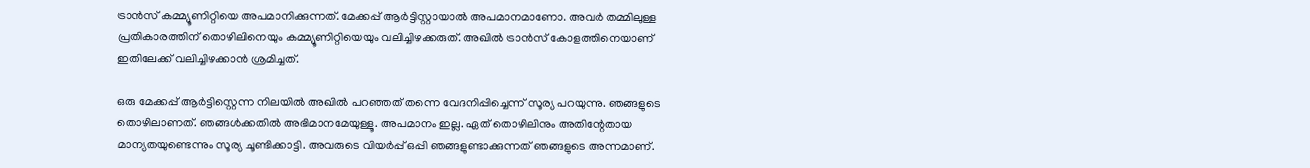ട്രാൻസ് കമ്മ്യൂണിറ്റിയെ അപമാനിക്കുന്നത്. മേക്കപ്പ് ആർട്ടിസ്റ്റായാൽ അപമാനമാണോ. അവർ തമ്മിലുള്ള പ്രതികാരത്തിന് തൊഴിലിനെയും കമ്മ്യൂണിറ്റിയെയും വലിച്ചിഴക്കരുത്. അഖിൽ ട്രാൻസ് കോളത്തിനെയാണ് ഇതിലേക്ക് വലിച്ചിഴക്കാൻ ശ്രമിച്ചത്.

ഒരു മേക്കപ്പ് ആർട്ടിസ്റ്റെന്ന നിലയിൽ അഖിൽ പറഞ്ഞത് തന്നെ വേദനിപ്പിച്ചെന്ന് സൂര്യ പറയുന്നു. ഞങ്ങളുടെ തൊഴിലാണത്. ഞങ്ങൾക്കതിൽ അഭിമാനമേയുള്ളൂ. അപമാനം ഇല്ല. ഏത് തൊഴിലിനും അതിന്റേതായ മാന്യതയുണ്ടെന്നും സൂര്യ ചൂണ്ടിക്കാട്ടി. അവരുടെ വിയർപ്പ് ഒപ്പി ഞങ്ങളുണ്ടാക്കുന്നത് ഞങ്ങളുടെ അന്നമാണ്.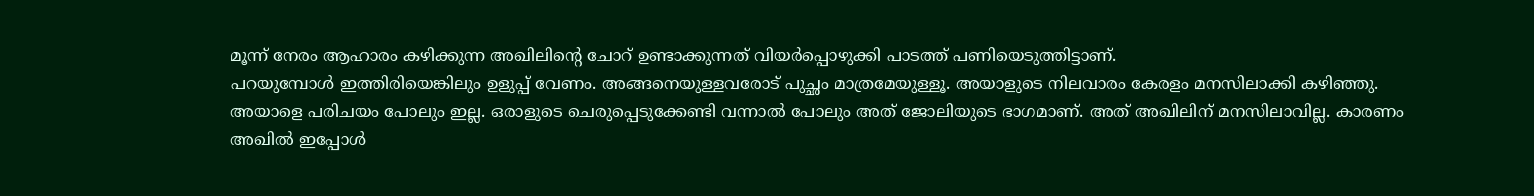മൂന്ന് നേരം ആഹാരം കഴിക്കുന്ന അഖിലിന്റെ ചോറ് ഉണ്ടാക്കുന്നത് വിയർപ്പൊഴുക്കി പാടത്ത് പണിയെടുത്തിട്ടാണ്.
പറയുമ്പോൾ ഇത്തിരിയെങ്കിലും ഉളുപ്പ് വേണം. അങ്ങനെയുള്ളവരോട് പുച്ഛം മാത്രമേയുള്ളൂ. അയാളുടെ നിലവാരം കേരളം മനസിലാക്കി കഴിഞ്ഞു. അയാളെ പരിചയം പോലും ഇല്ല. ഒരാളുടെ ചെരുപ്പെടുക്കേണ്ടി വന്നാൽ പോലും അത് ജോലിയുടെ ഭാഗമാണ്. അത് അഖിലിന് മനസിലാവില്ല. കാരണം അഖിൽ ഇപ്പോൾ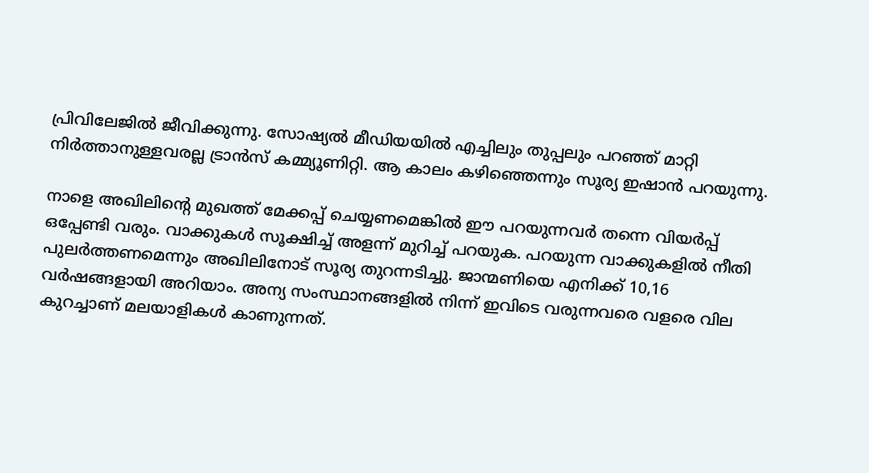പ്രിവിലേജിൽ ജീവിക്കുന്നു. സോഷ്യൽ മീഡിയയിൽ എച്ചിലും തുപ്പലും പറഞ്ഞ് മാറ്റി നിർത്താനുള്ളവരല്ല ട്രാൻസ് കമ്മ്യൂണിറ്റി. ആ കാലം കഴിഞ്ഞെന്നും സൂര്യ ഇഷാൻ പറയുന്നു.

നാളെ അഖിലിന്റെ മുഖത്ത് മേക്കപ്പ് ചെയ്യണമെങ്കിൽ ഈ പറയുന്നവർ തന്നെ വിയർപ്പ് ഒപ്പേണ്ടി വരും. വാക്കുകൾ സൂക്ഷിച്ച് അളന്ന് മുറിച്ച് പറയുക. പറയുന്ന വാക്കുകളിൽ നീതി പുലർത്തണമെന്നും അഖിലിനോട് സൂര്യ തുറന്നടിച്ചു. ജാന്മണിയെ എനിക്ക് 10,16 വർഷങ്ങളായി അറിയാം. അന്യ സംസ്ഥാനങ്ങളിൽ നിന്ന് ഇവിടെ വരുന്നവരെ വളരെ വില കുറച്ചാണ് മലയാളികൾ കാണുന്നത്.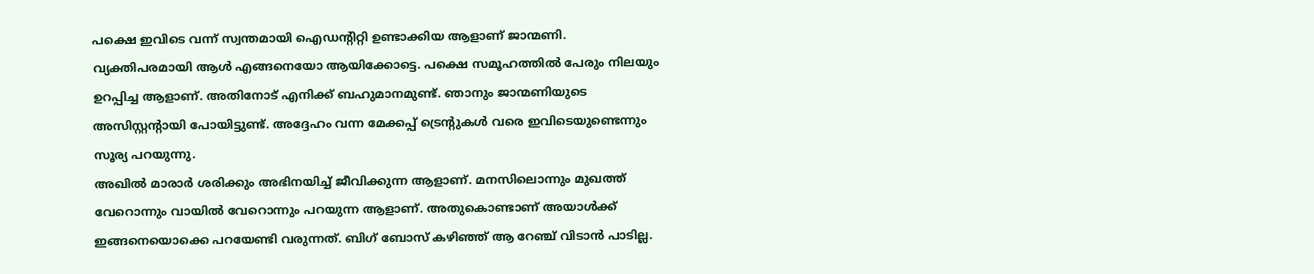പക്ഷെ ഇവിടെ വന്ന് സ്വന്തമായി ഐഡന്റിറ്റി ഉണ്ടാക്കിയ ആളാണ് ജാന്മണി. വ്യക്തിപരമായി ആൾ എങ്ങനെയോ ആയിക്കോട്ടെ. പക്ഷെ സമൂഹത്തിൽ പേരും നിലയും ഉറപ്പിച്ച ആളാണ്. അതിനോട് എനിക്ക് ബഹുമാനമുണ്ട്. ഞാനും ജാന്മണിയുടെ അസിസ്റ്റന്റായി പോയിട്ടുണ്ട്. അദ്ദേഹം വന്ന മേക്കപ്പ് ട്രെന്റുകൾ വരെ ഇവിടെയുണ്ടെന്നും സൂര്യ പറയുന്നു.
അഖിൽ മാരാർ ശരിക്കും അഭിനയിച്ച് ജീവിക്കുന്ന ആളാണ്. മനസിലൊന്നും മുഖത്ത് വേറൊന്നും വായിൽ വേറൊന്നും പറയുന്ന ആളാണ്. അതുകൊണ്ടാണ് അയാൾക്ക് ഇങ്ങനെയൊക്കെ പറയേണ്ടി വരുന്നത്. ബിഗ് ബോസ് കഴിഞ്ഞ് ആ റേഞ്ച് വിടാൻ പാടില്ല.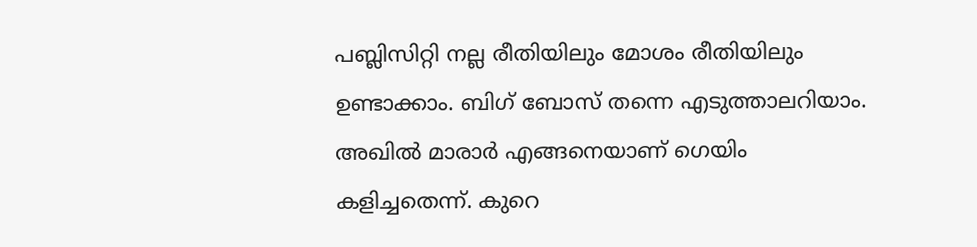പബ്ലിസിറ്റി നല്ല രീതിയിലും മോശം രീതിയിലും ഉണ്ടാക്കാം. ബിഗ് ബോസ് തന്നെ എടുത്താലറിയാം. അഖിൽ മാരാർ എങ്ങനെയാണ് ഗെയിം കളിച്ചതെന്ന്. കുറെ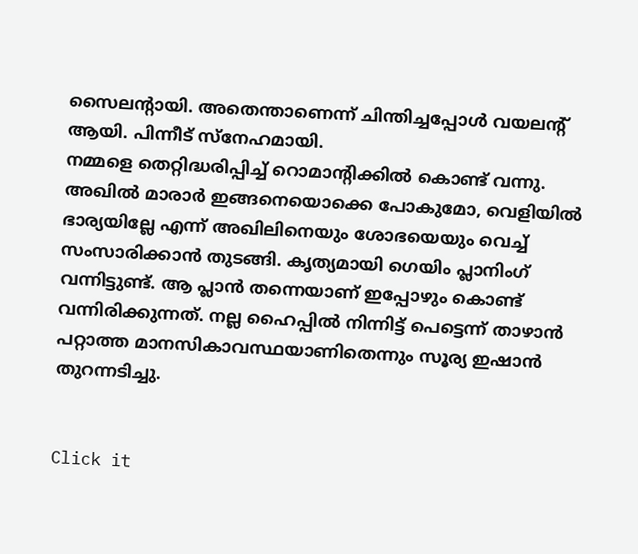സൈലന്റായി. അതെന്താണെന്ന് ചിന്തിച്ചപ്പോൾ വയലന്റ് ആയി. പിന്നീട് സ്നേഹമായി.
നമ്മളെ തെറ്റിദ്ധരിപ്പിച്ച് റൊമാന്റിക്കിൽ കൊണ്ട് വന്നു. അഖിൽ മാരാർ ഇങ്ങനെയൊക്കെ പോകുമോ, വെളിയിൽ ഭാര്യയില്ലേ എന്ന് അഖിലിനെയും ശോഭയെയും വെച്ച് സംസാരിക്കാൻ തുടങ്ങി. കൃത്യമായി ഗെയിം പ്ലാനിംഗ് വന്നിട്ടുണ്ട്. ആ പ്ലാൻ തന്നെയാണ് ഇപ്പോഴും കൊണ്ട് വന്നിരിക്കുന്നത്. നല്ല ഹൈപ്പിൽ നിന്നിട്ട് പെട്ടെന്ന് താഴാൻ പറ്റാത്ത മാനസികാവസ്ഥയാണിതെന്നും സൂര്യ ഇഷാൻ തുറന്നടിച്ചു.


Click it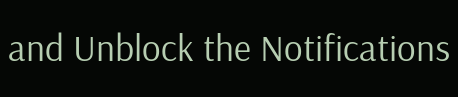and Unblock the Notifications